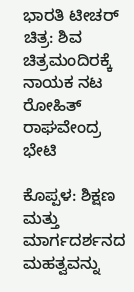ಭಾರತಿ ಟೀಚರ್ ಚಿತ್ರ: ಶಿವ ಚಿತ್ರಮಂದಿರಕ್ಕೆ ನಾಯಕ ನಟ ರೋಹಿತ್ ರಾಘವೇಂದ್ರ ಭೇಟಿ

ಕೊಪ್ಪಳ: ಶಿಕ್ಷಣ ಮತ್ತು ಮಾರ್ಗದರ್ಶನದ ಮಹತ್ವವನ್ನು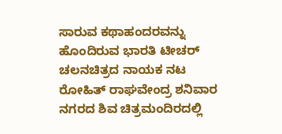ಸಾರುವ ಕಥಾಹಂದರವನ್ನು ಹೊಂದಿರುವ ಭಾರತಿ ಟೀಚರ್ ಚಲನಚಿತ್ರದ ನಾಯಕ ನಟ ರೋಹಿತ್ ರಾಘವೇಂದ್ರ ಶನಿವಾರ ನಗರದ ಶಿವ ಚಿತ್ರಮಂದಿರದಲ್ಲಿ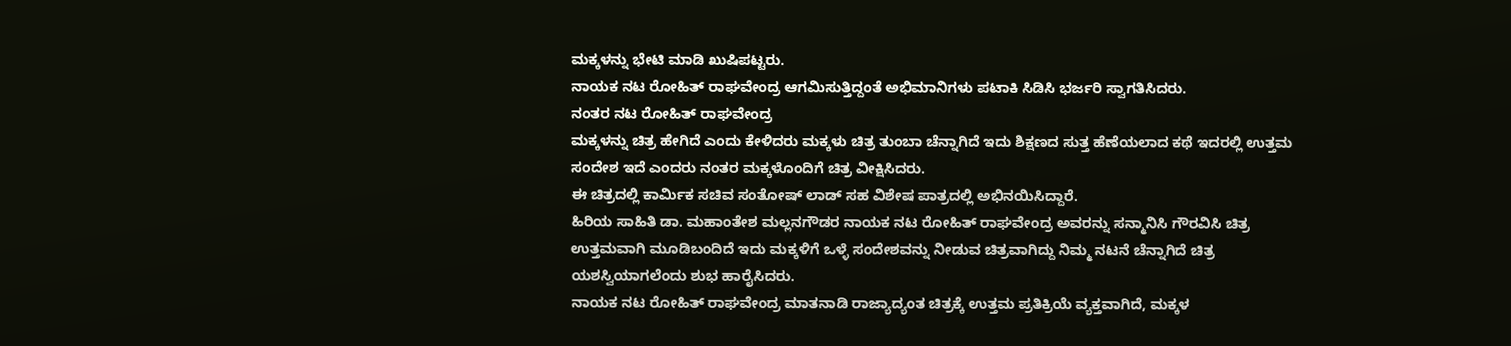ಮಕ್ಕಳನ್ನು ಭೇಟಿ ಮಾಡಿ ಖುಷಿಪಟ್ಟರು.
ನಾಯಕ ನಟ ರೋಹಿತ್ ರಾಘವೇಂದ್ರ ಆಗಮಿಸುತ್ತಿದ್ದಂತೆ ಅಭಿಮಾನಿಗಳು ಪಟಾಕಿ ಸಿಡಿಸಿ ಭರ್ಜರಿ ಸ್ವಾಗತಿಸಿದರು.
ನಂತರ ನಟ ರೋಹಿತ್ ರಾಘವೇಂದ್ರ
ಮಕ್ಕಳನ್ನು ಚಿತ್ರ ಹೇಗಿದೆ ಎಂದು ಕೇಳಿದರು ಮಕ್ಕಳು ಚಿತ್ರ ತುಂಬಾ ಚೆನ್ನಾಗಿದೆ ಇದು ಶಿಕ್ಷಣದ ಸುತ್ತ ಹೆಣೆಯಲಾದ ಕಥೆ ಇದರಲ್ಲಿ ಉತ್ತಮ ಸಂದೇಶ ಇದೆ ಎಂದರು ನಂತರ ಮಕ್ಕಳೊಂದಿಗೆ ಚಿತ್ರ ವೀಕ್ಷಿಸಿದರು.
ಈ ಚಿತ್ರದಲ್ಲಿ ಕಾರ್ಮಿಕ ಸಚಿವ ಸಂತೋಷ್ ಲಾಡ್ ಸಹ ವಿಶೇಷ ಪಾತ್ರದಲ್ಲಿ ಅಭಿನಯಿಸಿದ್ದಾರೆ.
ಹಿರಿಯ ಸಾಹಿತಿ ಡಾ. ಮಹಾಂತೇಶ ಮಲ್ಲನಗೌಡರ ನಾಯಕ ನಟ ರೋಹಿತ್ ರಾಘವೇಂದ್ರ ಅವರನ್ನು ಸನ್ಮಾನಿಸಿ ಗೌರವಿಸಿ ಚಿತ್ರ ಉತ್ತಮವಾಗಿ ಮೂಡಿಬಂದಿದೆ ಇದು ಮಕ್ಕಳಿಗೆ ಒಳ್ಳೆ ಸಂದೇಶವನ್ನು ನೀಡುವ ಚಿತ್ರವಾಗಿದ್ದು ನಿಮ್ಮ ನಟನೆ ಚೆನ್ನಾಗಿದೆ ಚಿತ್ರ ಯಶಸ್ವಿಯಾಗಲೆಂದು ಶುಭ ಹಾರೈಸಿದರು.
ನಾಯಕ ನಟ ರೋಹಿತ್ ರಾಘವೇಂದ್ರ ಮಾತನಾಡಿ ರಾಜ್ಯಾದ್ಯಂತ ಚಿತ್ರಕ್ಕೆ ಉತ್ತಮ ಪ್ರತಿಕ್ರಿಯೆ ವ್ಯಕ್ತವಾಗಿದೆ, ಮಕ್ಕಳ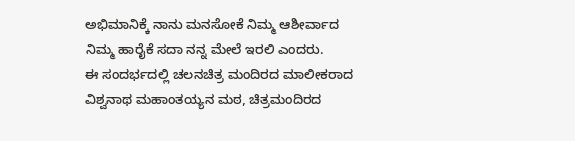ಅಭಿಮಾನಿಕ್ಕೆ ನಾನು ಮನಸೋಕೆ ನಿಮ್ಮ ಆಶೀರ್ವಾದ ನಿಮ್ಮ ಹಾರೈಕೆ ಸದಾ ನನ್ನ ಮೇಲೆ ಇರಲಿ ಎಂದರು.
ಈ ಸಂದರ್ಭದಲ್ಲಿ ಚಲನಚಿತ್ರ ಮಂದಿರದ ಮಾಲೀಕರಾದ ವಿಶ್ವನಾಥ ಮಹಾಂತಯ್ಯನ ಮಠ, ಚಿತ್ರಮಂದಿರದ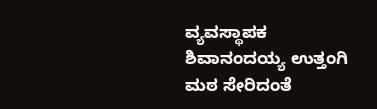ವ್ಯವಸ್ಥಾಪಕ ಶಿವಾನಂದಯ್ಯ ಉತ್ತಂಗಿ ಮಠ ಸೇರಿದಂತೆ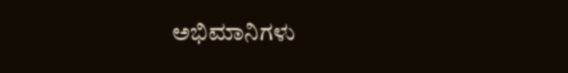ಅಭಿಮಾನಿಗಳು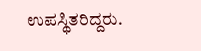ಉಪಸ್ಥಿತರಿದ್ದರು.